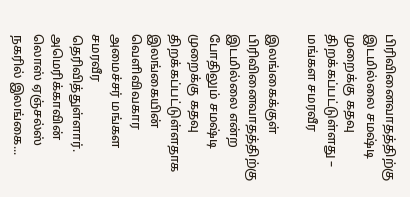பிரிவினைவாதத்திற்கு இடமில்லை சமஷ்டி முறைக்கு கதவு திறக்கப்பட்டுள்ளது – மங்கள சமரவீர

இலங்கைக்குள் பிரிவினைவாதத்திற்கு இடமில்லை என்ற போதிலும் சமஷ்டி முறைக்கு கதவு திறக்கப்பட்டுள்ளதாக இலங்கையின் வெளிவிவகார அமைச்சர் மங்கள சமரவீர தெரிவித்துள்ளார். அமெரிக்காவின் லொஸ் ஏஞ்சல்ஸ் நகரில் இலங்கை...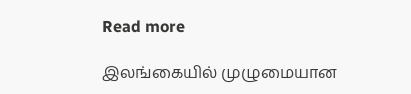Read more

இலங்கையில் முழுமையான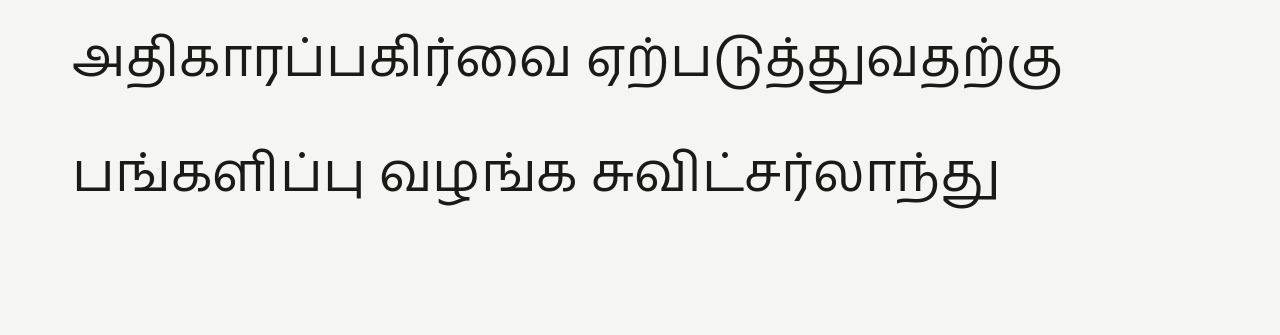அதிகாரப்பகிர்வை ஏற்படுத்துவதற்கு பங்களிப்பு வழங்க சுவிட்சர்லாந்து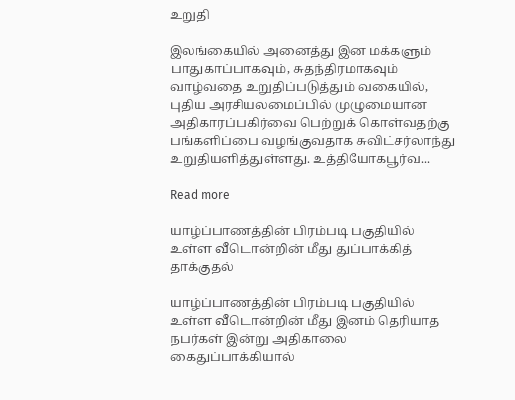உறுதி

இலங்கையில் அனைத்து இன மக்களும் பாதுகாப்பாகவும், சுதந்திரமாகவும் வாழ்வதை உறுதிப்படுத்தும் வகையில், புதிய அரசியலமைப்பில் முழுமையான அதிகாரப்பகிர்வை பெற்றுக் கொள்வதற்கு பங்களிப்பை வழங்குவதாக சுவிட்சர்லாந்து உறுதியளித்துள்ளது. உத்தியோகபூர்வ...

Read more

யாழ்ப்பாணத்தின் பிரம்படி பகுதியில் உள்ள வீடொன்றின் மீது துப்பாக்கித் தாக்குதல்

யாழ்ப்பாணத்தின் பிரம்படி பகுதியில் உள்ள வீடொன்றின் மீது இனம் தெரியாத நபர்கள் இன்று அதிகாலை கைதுப்பாக்கியால்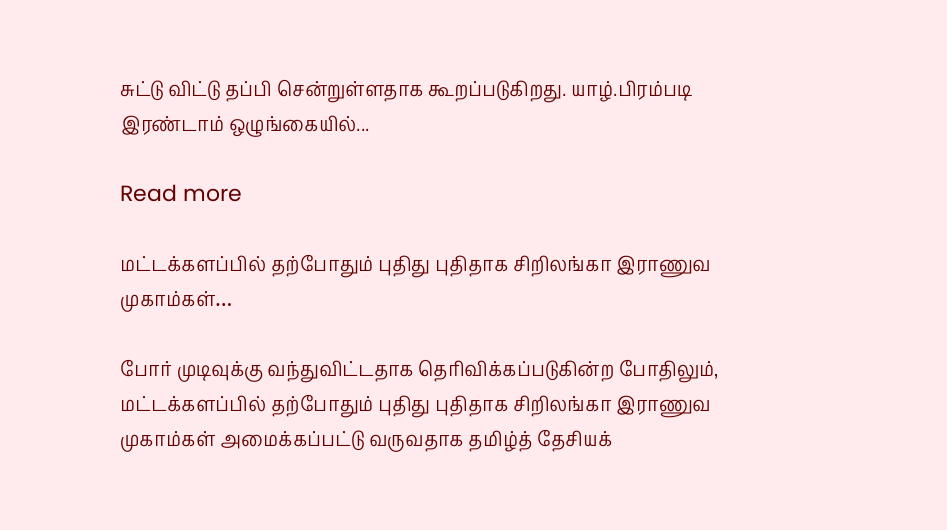சுட்டு விட்டு தப்பி சென்றுள்ளதாக கூறப்படுகிறது. யாழ்.பிரம்படி இரண்டாம் ஒழுங்கையில்...

Read more

மட்டக்களப்பில் தற்போதும் புதிது புதிதாக சிறிலங்கா இராணுவ முகாம்கள்…

போர் முடிவுக்கு வந்துவிட்டதாக தெரிவிக்கப்படுகின்ற போதிலும், மட்டக்களப்பில் தற்போதும் புதிது புதிதாக சிறிலங்கா இராணுவ முகாம்கள் அமைக்கப்பட்டு வருவதாக தமிழ்த் தேசியக்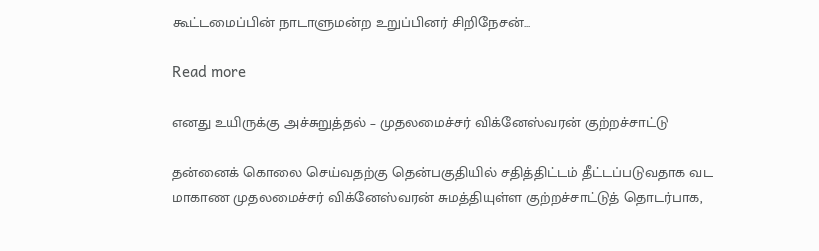கூட்டமைப்பின் நாடாளுமன்ற உறுப்பினர் சிறிநேசன்...

Read more

எனது உயிருக்கு அச்சுறுத்தல் – முதலமைச்சர் விக்னேஸ்வரன் குற்றச்சாட்டு

தன்னைக் கொலை செய்வதற்கு தென்பகுதியில் சதித்திட்டம் தீட்டப்படுவதாக வட மாகாண முதலமைச்சர் விக்னேஸ்வரன் சுமத்தியுள்ள குற்றச்சாட்டுத் தொடர்பாக,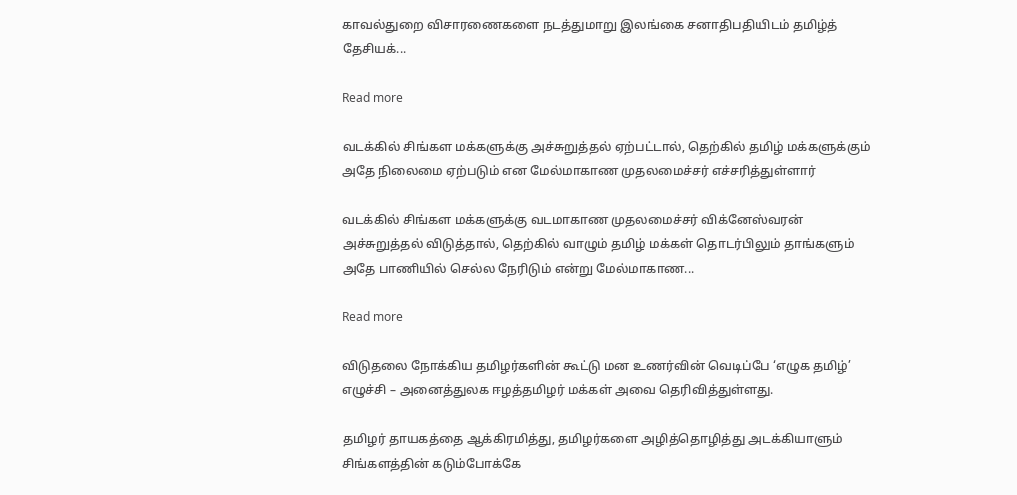காவல்துறை விசாரணைகளை நடத்துமாறு இலங்கை சனாதிபதியிடம் தமிழ்த் தேசியக்...

Read more

வடக்கில் சிங்கள மக்களுக்கு அச்சுறுத்தல் ஏற்பட்டால், தெற்கில் தமிழ் மக்களுக்கும் அதே நிலைமை ஏற்படும் என மேல்மாகாண முதலமைச்சர் எச்சரித்துள்ளார்

வடக்கில் சிங்கள மக்களுக்கு வடமாகாண முதலமைச்சர் விக்னேஸ்வரன் அச்சுறுத்தல் விடுத்தால், தெற்கில் வாழும் தமிழ் மக்கள் தொடர்பிலும் தாங்களும் அதே பாணியில் செல்ல நேரிடும் என்று மேல்மாகாண...

Read more

விடுதலை நோக்கிய தமிழர்களின் கூட்டு மன உணர்வின் வெடிப்பே ‘எழுக தமிழ்’ எழுச்சி – அனைத்துலக ஈழத்தமிழர் மக்கள் அவை தெரிவித்துள்ளது.

தமிழர் தாயகத்தை ஆக்கிரமித்து, தமிழர்களை அழித்தொழித்து அடக்கியாளும் சிங்களத்தின் கடும்போக்கே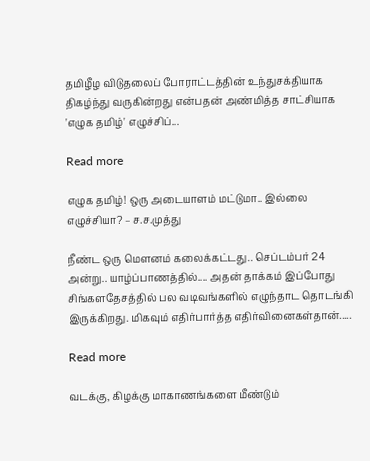தமிழீழ விடுதலைப் போராட்டத்தின் உந்துசக்தியாக திகழ்ந்து வருகின்றது என்பதன் அண்மித்த சாட்சியாக 'எழுக தமிழ்' எழுச்சிப்...

Read more

எழுக தமிழ்! ஒரு அடையாளம் மட்டுமா.. இல்லை எழுச்சியா? – ச.ச.முத்து

நீண்ட ஒரு மௌனம் கலைக்கட்டது.. செப்டம்பர் 24 அன்று.. யாழ்ப்பாணத்தில்.... அதன் தாக்கம் இப்போது சிங்களதேசத்தில் பல வடிவங்களில் எழுந்தாட தொடங்கி இருக்கிறது. மிகவும் எதிர்பார்த்த எதிர்வினைகள்தான்.....

Read more

வடக்கு, கிழக்கு மாகாணங்களை மீண்டும்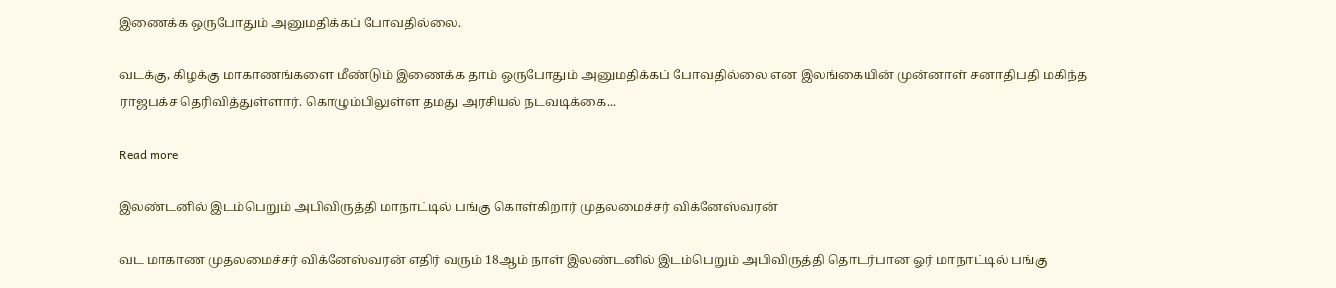இணைக்க ஒருபோதும் அனுமதிக்கப் போவதில்லை.

வடக்கு, கிழக்கு மாகாணங்களை மீண்டும் இணைக்க தாம் ஒருபோதும் அனுமதிக்கப் போவதில்லை என இலங்கையின் முன்னாள் சனாதிபதி மகிந்த ராஜபக்ச தெரிவித்துள்ளார். கொழும்பிலுள்ள தமது அரசியல் நடவடிக்கை...

Read more

இலண்டனில் இடம்பெறும் அபிவிருத்தி மாநாட்டில் பங்கு கொள்கிறார் முதலமைச்சர் விக்னேஸ்வரன்

வட மாகாண முதலமைச்சர் விக்னேஸ்வரன் எதிர் வரும் 18ஆம் நாள் இலண்டனில் இடம்பெறும் அபிவிருத்தி தொடர்பான ஓர் மாநாட்டில் பங்கு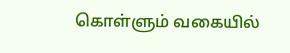கொள்ளும் வகையில்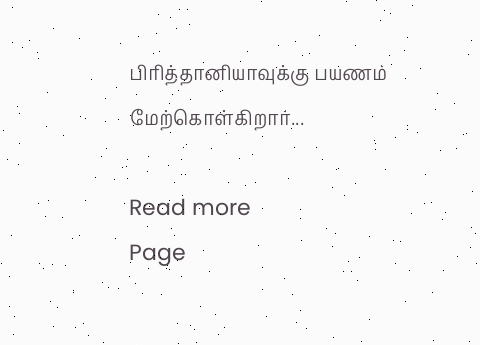பிரித்தானியாவுக்கு பயணம் மேற்கொள்கிறார்...

Read more
Page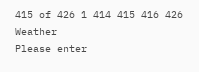415 of 426 1 414 415 416 426
Weather
Please enter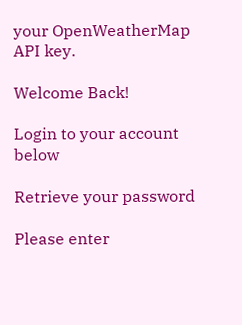your OpenWeatherMap API key.

Welcome Back!

Login to your account below

Retrieve your password

Please enter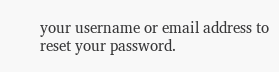your username or email address to reset your password.